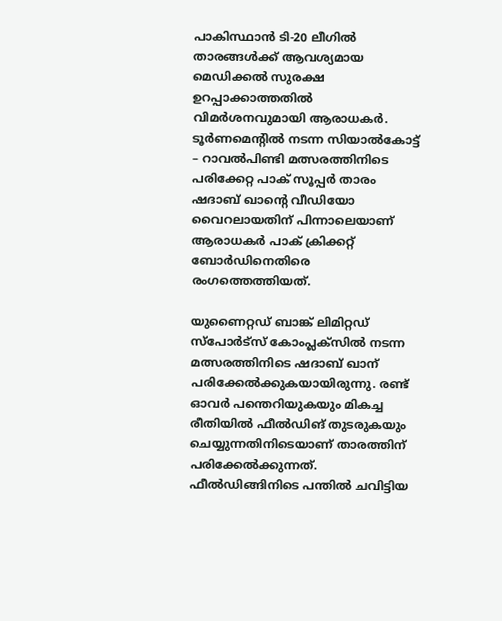പാകിസ്ഥാന്‍ ടി-20 ലീഗില്‍ താരങ്ങള്‍ക്ക് ആവശ്യമായ മെഡിക്കല്‍ സുരക്ഷ ഉറപ്പാക്കാത്തതില്‍ വിമര്‍ശനവുമായി ആരാധകര്‍. ടൂര്‍ണമെന്റില്‍ നടന്ന സിയാല്‍കോട്ട് – റാവല്‍പിണ്ടി മത്സരത്തിനിടെ പരിക്കേറ്റ പാക് സൂപ്പര്‍ താരം ഷദാബ് ഖാന്റെ വീഡിയോ വൈറലായതിന് പിന്നാലെയാണ് ആരാധകര്‍ പാക് ക്രിക്കറ്റ് ബോര്‍ഡിനെതിരെ രംഗത്തെത്തിയത്.

യുണൈറ്റഡ് ബാങ്ക് ലിമിറ്റഡ് സ്‌പോര്‍ട്‌സ് കോംപ്ലക്‌സില്‍ നടന്ന മത്സരത്തിനിടെ ഷദാബ് ഖാന് പരിക്കേല്‍ക്കുകയായിരുന്നു. രണ്ട് ഓവര്‍ പന്തെറിയുകയും മികച്ച രീതിയില്‍ ഫീല്‍ഡിങ് തുടരുകയും ചെയ്യുന്നതിനിടെയാണ് താരത്തിന് പരിക്കേല്‍ക്കുന്നത്. ഫീല്‍ഡിങ്ങിനിടെ പന്തില്‍ ചവിട്ടിയ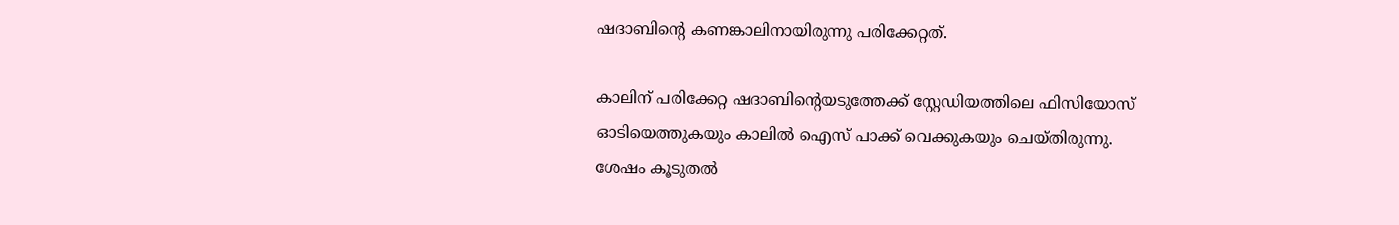ഷദാബിന്റെ കണങ്കാലിനായിരുന്നു പരിക്കേറ്റത്.

കാലിന് പരിക്കേറ്റ ഷദാബിന്റെയടുത്തേക്ക് സ്റ്റേഡിയത്തിലെ ഫിസിയോസ് ഓടിയെത്തുകയും കാലില്‍ ഐസ് പാക്ക് വെക്കുകയും ചെയ്തിരുന്നു. ശേഷം കൂടുതല്‍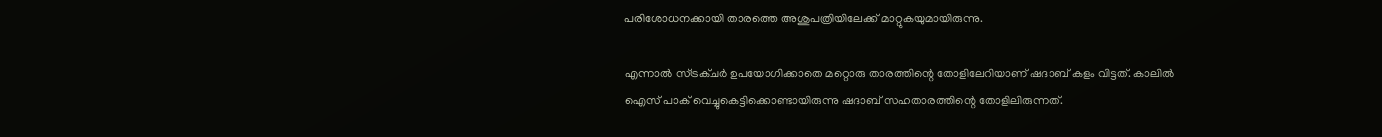പരിശോധനക്കായി താരത്തെ അശുപത്രിയിലേക്ക് മാറ്റുകയുമായിരുന്നു.

എന്നാല്‍ സ്ട്രക്ചര്‍ ഉപയോഗിക്കാതെ മറ്റൊരു താരത്തിന്റെ തോളിലേറിയാണ് ഷദാബ് കളം വിട്ടത്. കാലില്‍ ഐസ് പാക് വെച്ചുകെട്ടിക്കൊണ്ടായിരുന്നു ഷദാബ് സഹതാരത്തിന്റെ തോളിലിരുന്നത്.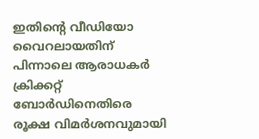ഇതിന്റെ വീഡിയോ വൈറലായതിന് പിന്നാലെ ആരാധകര്‍ ക്രിക്കറ്റ് ബോര്‍ഡിനെതിരെ രൂക്ഷ വിമര്‍ശനവുമായി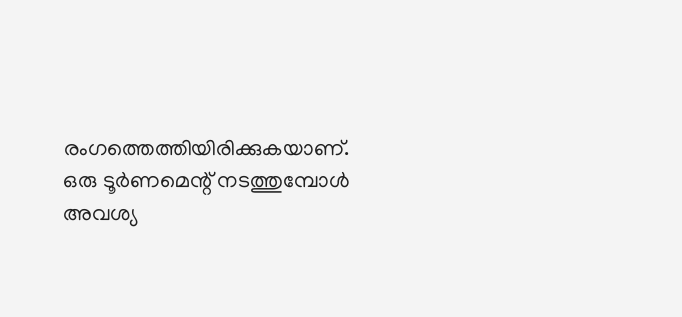രംഗത്തെത്തിയിരിക്കുകയാണ്. ഒരു ടൂര്‍ണമെന്റ് നടത്തുമ്പോള്‍ അവശ്യ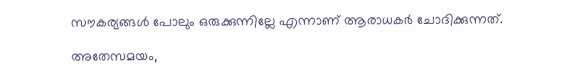സൗകര്യങ്ങള്‍ പോലും ഒരുക്കുന്നില്ലേ എന്നാണ് ആരാധകര്‍ ചോദിക്കുന്നത്.

അതേസമയം,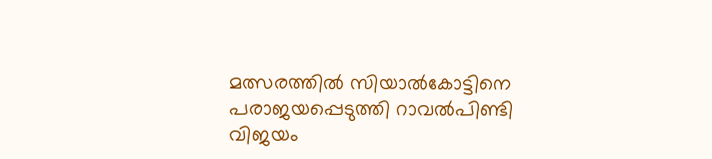മത്സരത്തില്‍ സിയാല്‍കോട്ടിനെ പരാജയപ്പെടുത്തി റാവല്‍പിണ്ടി വിജയം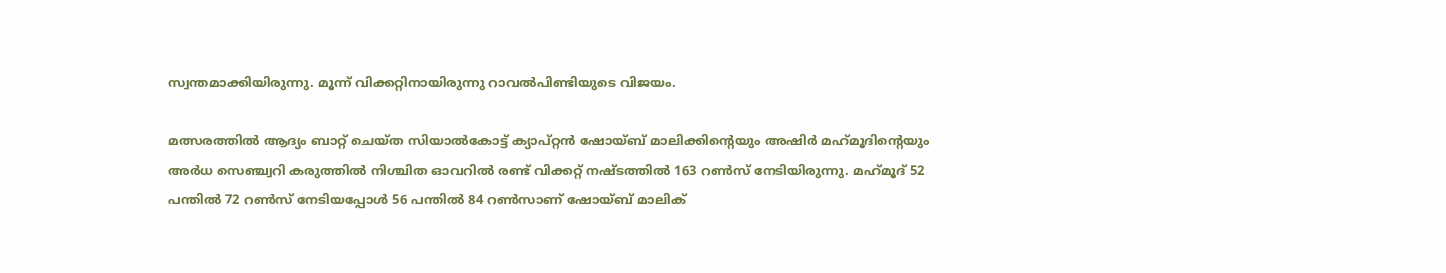സ്വന്തമാക്കിയിരുന്നു. മൂന്ന് വിക്കറ്റിനായിരുന്നു റാവല്‍പിണ്ടിയുടെ വിജയം.

മത്സരത്തില്‍ ആദ്യം ബാറ്റ് ചെയ്ത സിയാല്‍കോട്ട് ക്യാപ്റ്റന്‍ ഷോയ്ബ് മാലിക്കിന്റെയും അഷിര്‍ മഹ്‌മൂദിന്റെയും അര്‍ധ സെഞ്ച്വറി കരുത്തില്‍ നിശ്ചിത ഓവറില്‍ രണ്ട് വിക്കറ്റ് നഷ്ടത്തില്‍ 163 റണ്‍സ് നേടിയിരുന്നു. മഹ്‌മൂദ് 52 പന്തില്‍ 72 റണ്‍സ് നേടിയപ്പോള്‍ 56 പന്തില്‍ 84 റണ്‍സാണ് ഷോയ്ബ് മാലിക്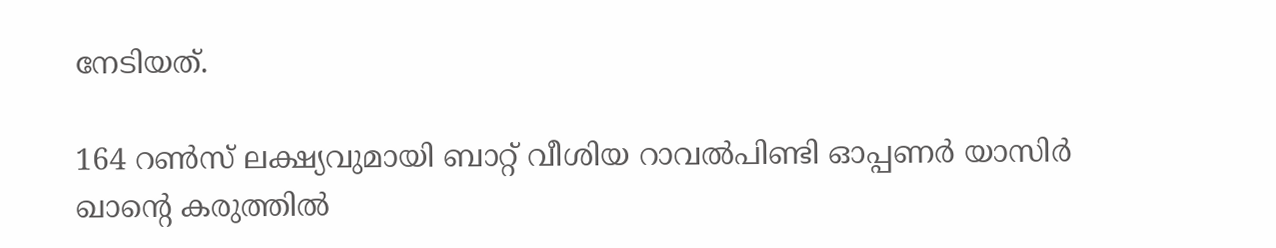നേടിയത്.

164 റണ്‍സ് ലക്ഷ്യവുമായി ബാറ്റ് വീശിയ റാവല്‍പിണ്ടി ഓപ്പണര്‍ യാസിര്‍ ഖാന്റെ കരുത്തില്‍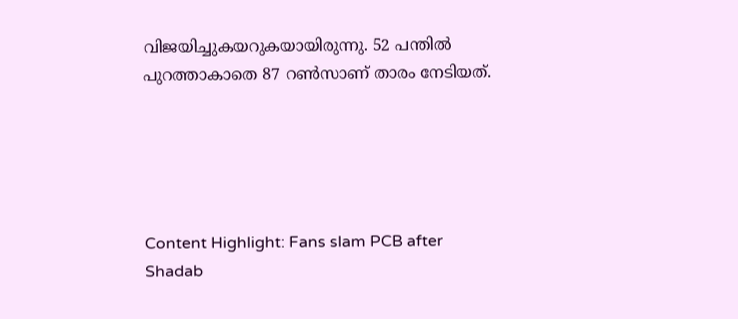വിജയിച്ചുകയറുകയായിരുന്നു. 52 പന്തില്‍ പുറത്താകാതെ 87 റണ്‍സാണ് താരം നേടിയത്.





Content Highlight: Fans slam PCB after Shadab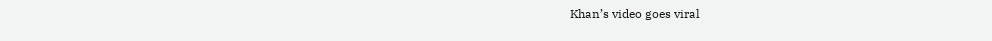Khan’s video goes viral